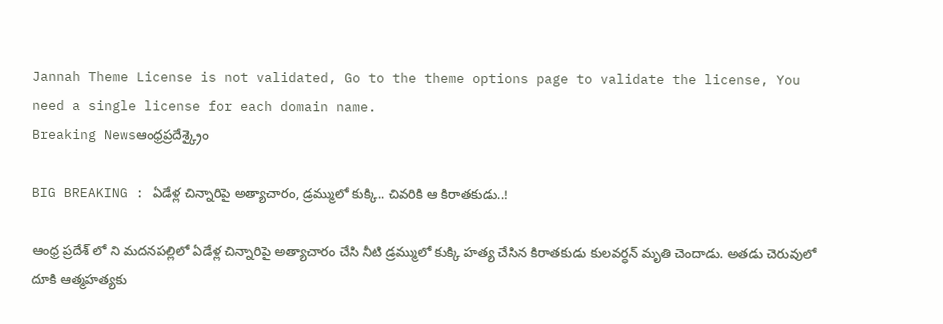Jannah Theme License is not validated, Go to the theme options page to validate the license, You need a single license for each domain name.
Breaking Newsఆంధ్రప్రదేశ్క్రైం

BIG BREAKING : ఏడేళ్ల చిన్నారిపై అత్యాచారం, డ్రమ్ములో కుక్కి.. చివరికి ఆ కిరాతకుడు..!

ఆంధ్ర ప్రదేశ్ లో ని మదనపల్లిలో ఏడేళ్ల చిన్నారిపై అత్యాచారం చేసి నీటి డ్రమ్ములో కుక్కి హత్య చేసిన కిరాతకుడు కులవర్ధన్ మృతి చెందాడు. అతడు చెరువులో దూకి ఆత్మహత్యకు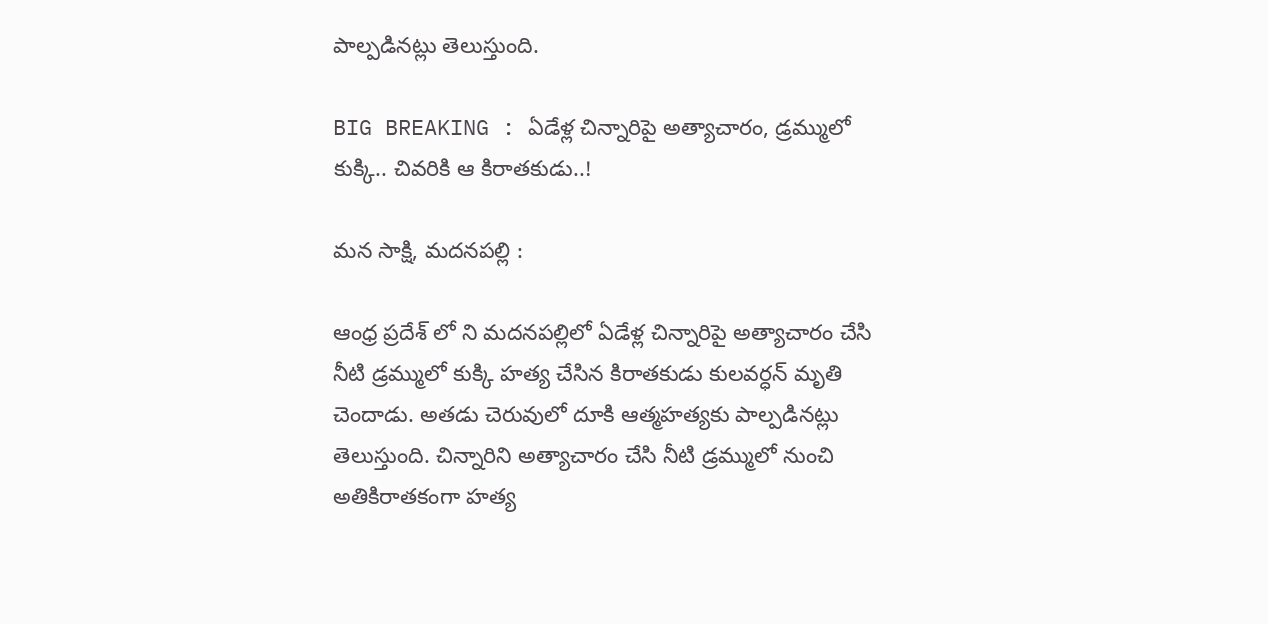పాల్పడినట్లు తెలుస్తుంది.

BIG BREAKING : ఏడేళ్ల చిన్నారిపై అత్యాచారం, డ్రమ్ములో కుక్కి.. చివరికి ఆ కిరాతకుడు..!

మన సాక్షి, మదనపల్లి :

ఆంధ్ర ప్రదేశ్ లో ని మదనపల్లిలో ఏడేళ్ల చిన్నారిపై అత్యాచారం చేసి నీటి డ్రమ్ములో కుక్కి హత్య చేసిన కిరాతకుడు కులవర్ధన్ మృతి చెందాడు. అతడు చెరువులో దూకి ఆత్మహత్యకు పాల్పడినట్లు తెలుస్తుంది. చిన్నారిని అత్యాచారం చేసి నీటి డ్రమ్ములో నుంచి అతికిరాతకంగా హత్య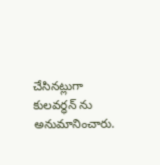చేసినట్లుగా కులవర్ధన్ ను అనుమానించారు.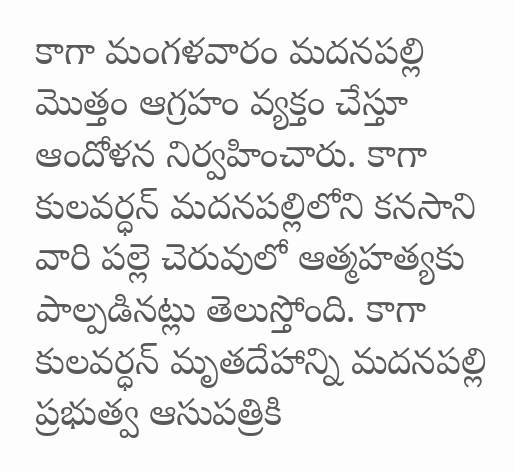కాగా మంగళవారం మదనపల్లి మొత్తం ఆగ్రహం వ్యక్తం చేస్తూ ఆందోళన నిర్వహించారు. కాగా కులవర్ధన్ మదనపల్లిలోని కనసాని వారి పల్లె చెరువులో ఆత్మహత్యకు పాల్పడినట్లు తెలుస్తోంది. కాగా కులవర్ధన్ మృతదేహాన్ని మదనపల్లి ప్రభుత్వ ఆసుపత్రికి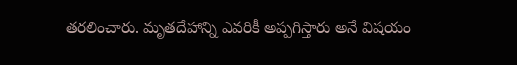తరలించారు. మృతదేహాన్ని ఎవరికీ అప్పగిస్తారు అనే విషయం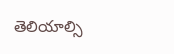తెలియాల్సి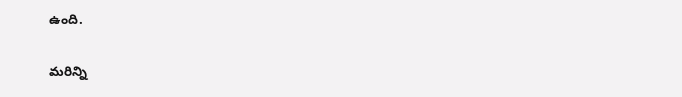ఉంది.

మరిన్ని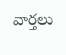వార్తలు